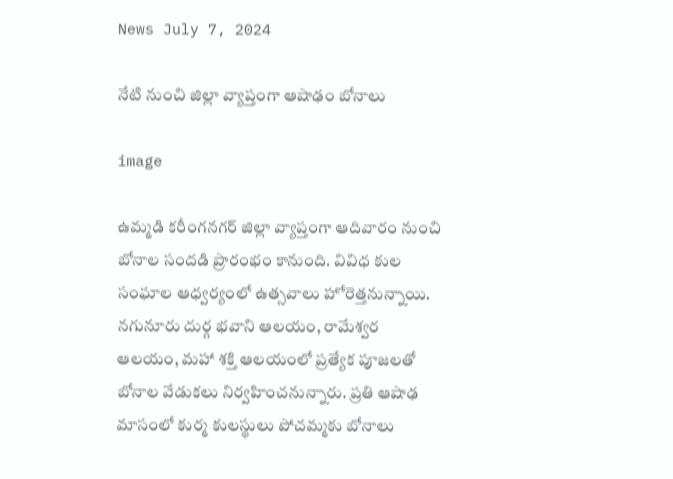News July 7, 2024

నేటి నుంచి జిల్లా వ్యాప్తంగా ఆషాఢం బోనాలు

image

ఉమ్మడి కరీంగనగర్ జిల్లా వ్యాప్తంగా ఆదివారం నుంచి బోనాల సందడి ప్రారంభం కానుంది. వివిధ కుల సంఘాల ఆధ్వర్యంలో ఉత్సవాలు హోరెత్తనున్నాయి. నగునూరు దుర్గ భవాని ఆలయం, రామేశ్వర ఆలయం, మహా శక్తి ఆలయంలో ప్రత్యేక పూజలతో బోనాల వేడుకలు నిర్వహించనున్నారు. ప్రతి ఆషాఢ మాసంలో కుర్మ కులస్థులు పోచమ్మకు బోనాలు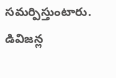సమర్పిస్తుంటారు. డివిజన్ల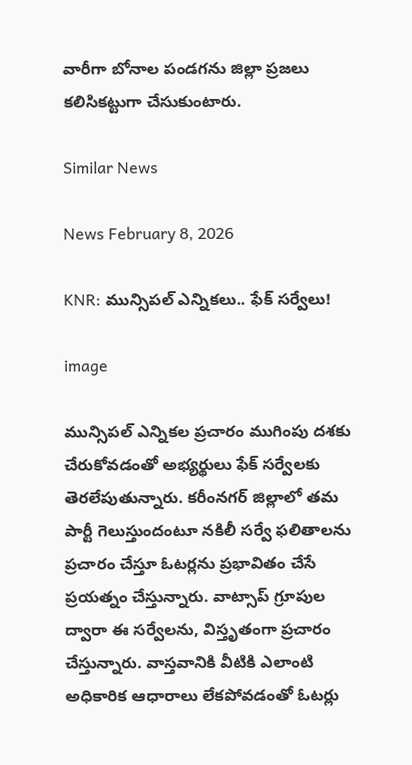వారీగా బోనాల పండగను జిల్లా ప్రజలు కలిసికట్టుగా చేసుకుంటారు.

Similar News

News February 8, 2026

KNR: మున్సిపల్ ఎన్నికలు.. ఫేక్ సర్వేలు!

image

మున్సిపల్ ఎన్నికల ప్రచారం ముగింపు దశకు చేరుకోవడంతో అభ్యర్థులు ఫేక్ సర్వేలకు తెరలేపుతున్నారు. కరీంనగర్ జిల్లాలో తమ పార్టీ గెలుస్తుందంటూ నకిలీ సర్వే ఫలితాలను ప్రచారం చేస్తూ ఓటర్లను ప్రభావితం చేసే ప్రయత్నం చేస్తున్నారు. వాట్సాప్ గ్రూపుల ద్వారా ఈ సర్వేలను, విస్తృతంగా ప్రచారం చేస్తున్నారు. వాస్తవానికి వీటికి ఎలాంటి అధికారిక ఆధారాలు లేకపోవడంతో ఓటర్లు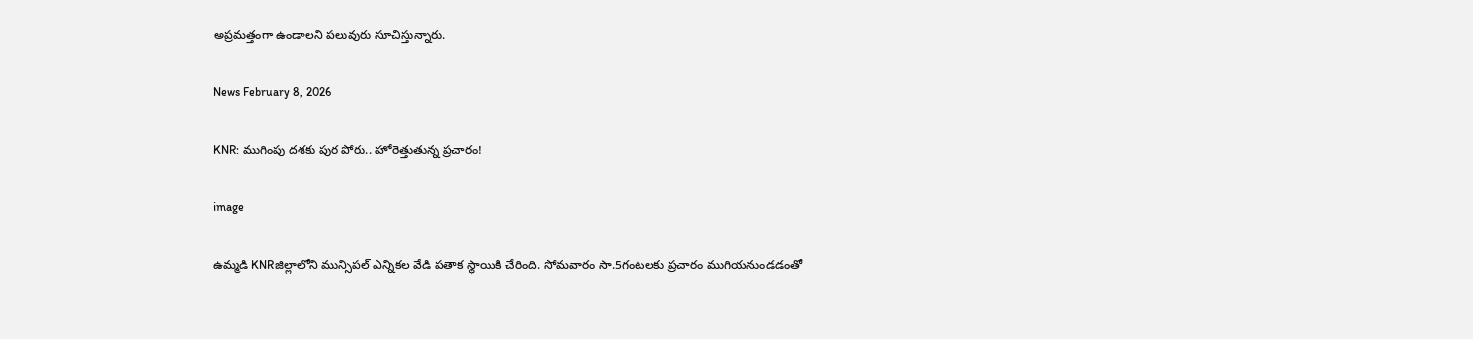అప్రమత్తంగా ఉండాలని పలువురు సూచిస్తున్నారు.

News February 8, 2026

KNR: ముగింపు దశకు పుర పోరు.. హోరెత్తుతున్న ప్రచారం!

image

ఉమ్మడి KNRజిల్లాలోని మున్సిపల్ ఎన్నికల వేడి పతాక స్థాయికి చేరింది. సోమవారం సా.5గంటలకు ప్రచారం ముగియనుండడంతో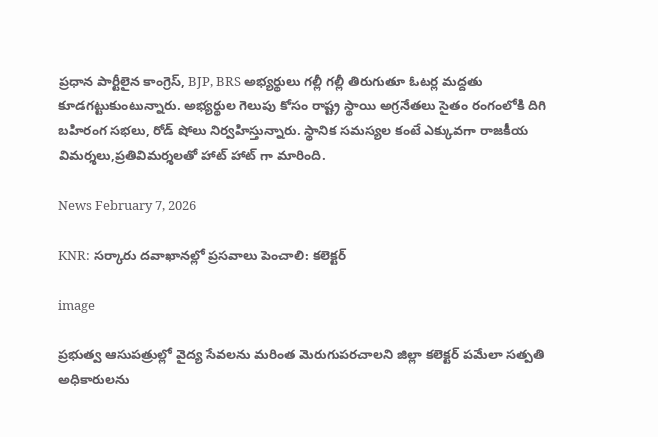ప్రధాన పార్టీలైన కాంగ్రెస్, BJP, BRS అభ్యర్థులు గల్లీ గల్లీ తిరుగుతూ ఓటర్ల మద్దతు కూడగట్టుకుంటున్నారు. అభ్యర్థుల గెలుపు కోసం రాష్ట్ర స్థాయి అగ్రనేతలు సైతం రంగంలోకి దిగి బహిరంగ సభలు, రోడ్ షోలు నిర్వహిస్తున్నారు. స్థానిక సమస్యల కంటే ఎక్కువగా రాజకీయ విమర్శలు,ప్రతివిమర్శలతో హాట్ హాట్ గా మారింది.

News February 7, 2026

KNR: సర్కారు దవాఖానల్లో ప్రసవాలు పెంచాలి: కలెక్టర్

image

ప్రభుత్వ ఆసుపత్రుల్లో వైద్య సేవలను మరింత మెరుగుపరచాలని జిల్లా కలెక్టర్ పమేలా సత్పతి అధికారులను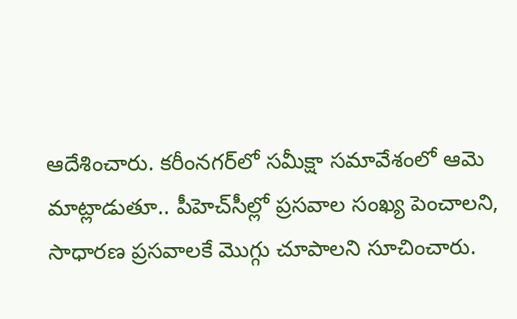ఆదేశించారు. కరీంనగర్‌లో సమీక్షా సమావేశంలో ఆమె మాట్లాడుతూ.. పీహెచ్‌సీల్లో ప్రసవాల సంఖ్య పెంచాలని, సాధారణ ప్రసవాలకే మొగ్గు చూపాలని సూచించారు.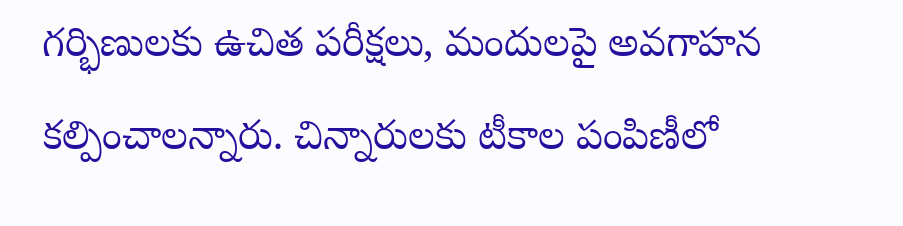గర్భిణులకు ఉచిత పరీక్షలు, మందులపై అవగాహన కల్పించాలన్నారు. చిన్నారులకు టీకాల పంపిణీలో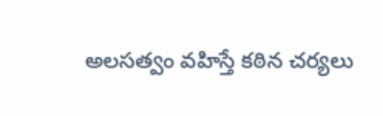అలసత్వం వహిస్తే కఠిన చర్యలు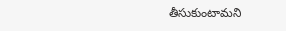తీసుకుంటామని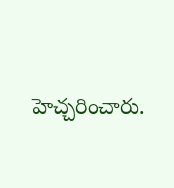హెచ్చరించారు.